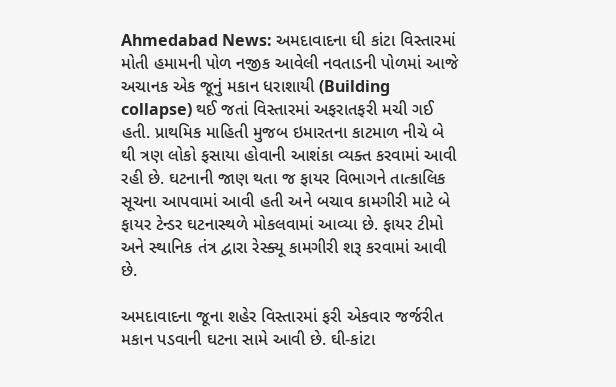Ahmedabad News: અમદાવાદના ઘી કાંટા વિસ્તારમાં મોતી હમામની પોળ નજીક આવેલી નવતાડની પોળમાં આજે અચાનક એક જૂનું મકાન ધરાશાયી (Building collapse) થઈ જતાં વિસ્તારમાં અફરાતફરી મચી ગઈ હતી. પ્રાથમિક માહિતી મુજબ ઇમારતના કાટમાળ નીચે બે થી ત્રણ લોકો ફસાયા હોવાની આશંકા વ્યક્ત કરવામાં આવી રહી છે. ઘટનાની જાણ થતા જ ફાયર વિભાગને તાત્કાલિક સૂચના આપવામાં આવી હતી અને બચાવ કામગીરી માટે બે ફાયર ટેન્ડર ઘટનાસ્થળે મોકલવામાં આવ્યા છે. ફાયર ટીમો અને સ્થાનિક તંત્ર દ્વારા રેસ્ક્યૂ કામગીરી શરૂ કરવામાં આવી છે.

અમદાવાદના જૂના શહેર વિસ્તારમાં ફરી એકવાર જર્જરીત મકાન પડવાની ઘટના સામે આવી છે. ઘી-કાંટા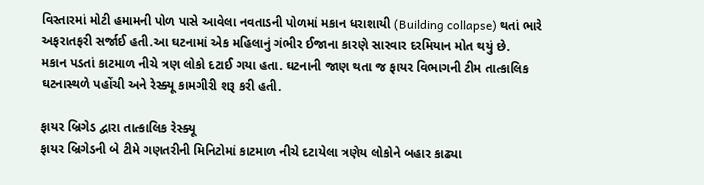વિસ્તારમાં મોટી હમામની પોળ પાસે આવેલા નવતાડની પોળમાં મકાન ધરાશાયી (Building collapse) થતાં ભારે અફરાતફરી સર્જાઈ હતી.આ ઘટનામાં એક મહિલાનું ગંભીર ઈજાના કારણે સારવાર દરમિયાન મોત થયું છે.
મકાન પડતાં કાટમાળ નીચે ત્રણ લોકો દટાઈ ગયા હતા. ઘટનાની જાણ થતા જ ફાયર વિભાગની ટીમ તાત્કાલિક ઘટનાસ્થળે પહોંચી અને રેસ્ક્યૂ કામગીરી શરૂ કરી હતી.

ફાયર બ્રિગેડ દ્વારા તાત્કાલિક રેસ્ક્યૂ
ફાયર બ્રિગેડની બે ટીમે ગણતરીની મિનિટોમાં કાટમાળ નીચે દટાયેલા ત્રણેય લોકોને બહાર કાઢ્યા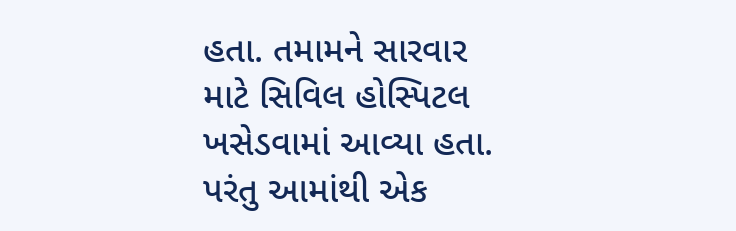હતા. તમામને સારવાર માટે સિવિલ હોસ્પિટલ ખસેડવામાં આવ્યા હતા.
પરંતુ આમાંથી એક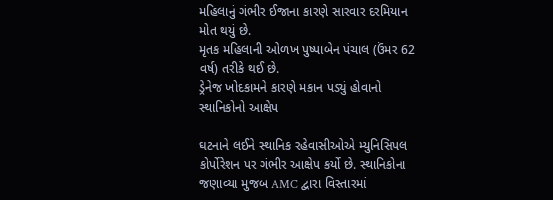મહિલાનું ગંભીર ઈજાના કારણે સારવાર દરમિયાન મોત થયું છે.
મૃતક મહિલાની ઓળખ પુષ્પાબેન પંચાલ (ઉંમર 62 વર્ષ) તરીકે થઈ છે.
ડ્રેનેજ ખોદકામને કારણે મકાન પડ્યું હોવાનો સ્થાનિકોનો આક્ષેપ

ઘટનાને લઈને સ્થાનિક રહેવાસીઓએ મ્યુનિસિપલ કોર્પોરેશન પર ગંભીર આક્ષેપ કર્યો છે. સ્થાનિકોના જણાવ્યા મુજબ AMC દ્વારા વિસ્તારમાં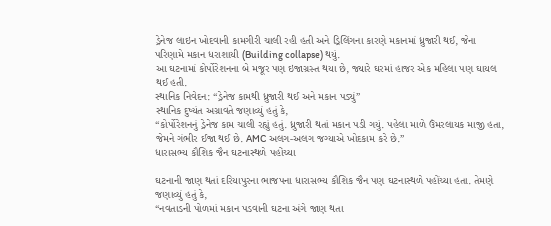ડ્રેનેજ લાઇન ખોદવાની કામગીરી ચાલી રહી હતી અને ડ્રિલિંગના કારણે મકાનમાં ધ્રુજારી થઈ, જેના પરિણામે મકાન ધરાશાયી (Building collapse) થયું.
આ ઘટનામાં કોર્પોરેશનના બે મજૂર પણ ઇજાગ્રસ્ત થયા છે, જ્યારે ઘરમાં હાજર એક મહિલા પણ ઘાયલ થઈ હતી.
સ્થાનિક નિવેદન: “ડ્રેનેજ કામથી ધ્રુજારી થઈ અને મકાન પડ્યું”
સ્થાનિક દુષ્યંત અગ્રાવતે જણાવ્યું હતું કે,
“કોર્પોરેશનનું ડ્રેનેજ કામ ચાલી રહ્યું હતું. ધ્રુજારી થતાં મકાન પડી ગયું. પહેલા માળે ઉંમરલાયક માજી હતા, જેમને ગંભીર ઈજા થઈ છે. AMC અલગ-અલગ જગ્યાએ ખોદકામ કરે છે.”
ધારાસભ્ય કૌશિક જૈન ઘટનાસ્થળે પહોંચ્યા

ઘટનાની જાણ થતાં દરિયાપુરના ભાજપના ધારાસભ્ય કૌશિક જૈન પણ ઘટનાસ્થળે પહોંચ્યા હતા. તેમણે જણાવ્યું હતું કે,
“નવતાડની પોળમાં મકાન પડવાની ઘટના અંગે જાણ થતા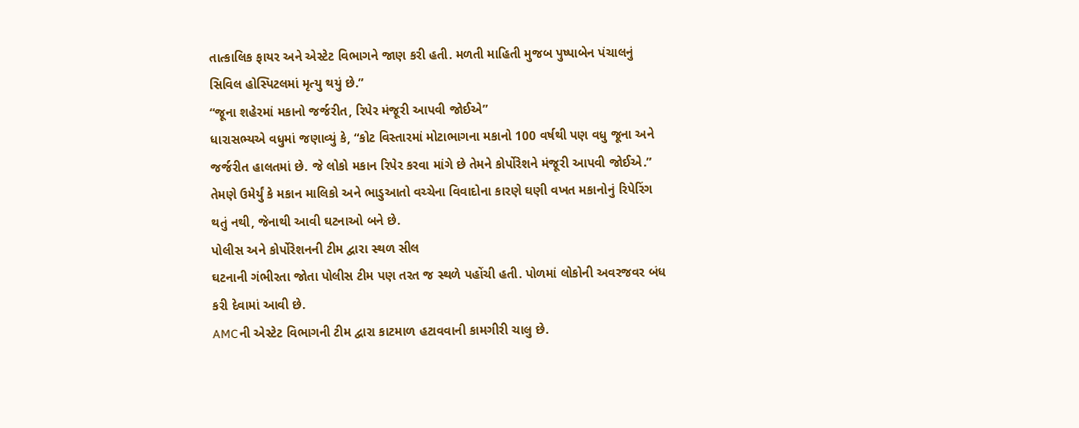તાત્કાલિક ફાયર અને એસ્ટેટ વિભાગને જાણ કરી હતી. મળતી માહિતી મુજબ પુષ્પાબેન પંચાલનું સિવિલ હોસ્પિટલમાં મૃત્યુ થયું છે.”
“જૂના શહેરમાં મકાનો જર્જરીત, રિપેર મંજૂરી આપવી જોઈએ”
ધારાસભ્યએ વધુમાં જણાવ્યું કે, “કોટ વિસ્તારમાં મોટાભાગના મકાનો 100 વર્ષથી પણ વધુ જૂના અને જર્જરીત હાલતમાં છે. જે લોકો મકાન રિપેર કરવા માંગે છે તેમને કોર્પોરેશને મંજૂરી આપવી જોઈએ.” તેમણે ઉમેર્યું કે મકાન માલિકો અને ભાડુઆતો વચ્ચેના વિવાદોના કારણે ઘણી વખત મકાનોનું રિપેરિંગ થતું નથી, જેનાથી આવી ઘટનાઓ બને છે.
પોલીસ અને કોર્પોરેશનની ટીમ દ્વારા સ્થળ સીલ
ઘટનાની ગંભીરતા જોતા પોલીસ ટીમ પણ તરત જ સ્થળે પહોંચી હતી. પોળમાં લોકોની અવરજવર બંધ કરી દેવામાં આવી છે.
AMCની એસ્ટેટ વિભાગની ટીમ દ્વારા કાટમાળ હટાવવાની કામગીરી ચાલુ છે.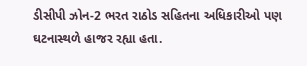ડીસીપી ઝોન-2 ભરત રાઠોડ સહિતના અધિકારીઓ પણ ઘટનાસ્થળે હાજર રહ્યા હતા.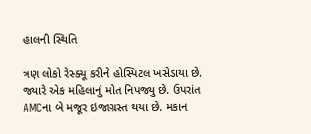હાલની સ્થિતિ

ત્રણ લોકો રેસ્ક્યૂ કરીને હોસ્પિટલ ખસેડાયા છે. જ્યારે એક મહિલાનું મોત નિપજ્યુ છે. ઉપરાંત AMCના બે મજૂર ઇજાગ્રસ્ત થયા છે. મકાન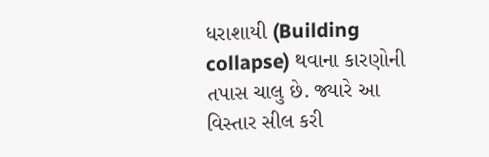ધરાશાયી (Building collapse) થવાના કારણોની તપાસ ચાલુ છે. જ્યારે આ વિસ્તાર સીલ કરી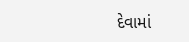દેવામાં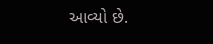આવ્યો છે.